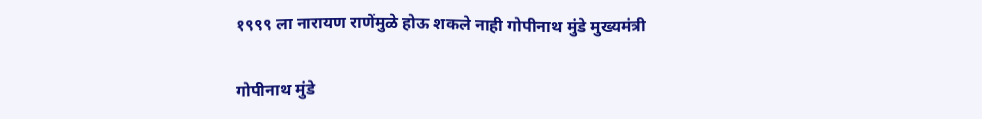१९९९ ला नारायण राणेंमुळे होऊ शकले नाही गोपीनाथ मुंडे मुख्यमंत्री

गोपीनाथ मुंडे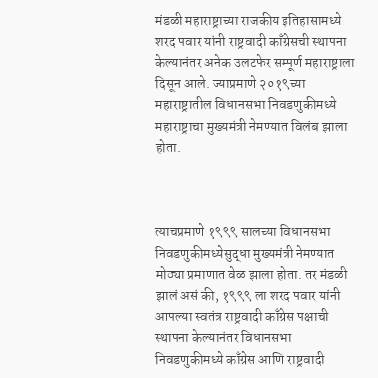मंडळी महाराष्ट्राच्या राजकीय इतिहासामध्ये शरद पवार यांनी राष्ट्रवादी काँग्रेसची स्थापना केल्यानंतर अनेक उलटफेर सम्पूर्ण महाराष्ट्राला दिसून आले. ज्याप्रमाणे २०१९च्या महाराष्ट्रातील विधानसभा निवडणुकीमध्ये महाराष्ट्राचा मुख्यमंत्री नेमण्यात विलंब झाला होता.



त्याचप्रमाणे १९९९ सालच्या विधानसभा निवडणुकीमध्येसुद्धा मुख्यमंत्री नेमण्यात मोठ्या प्रमाणात वेळ झाला होता. तर मंडळी झालं असं की, १९९९ ला शरद पवार यांनी आपल्या स्वतंत्र राष्ट्रवादी काँग्रेस पक्षाची स्थापना केल्यानंतर विधानसभा निवडणुकीमध्ये काँग्रेस आणि राष्ट्रवादी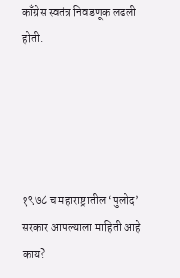काँग्रेस स्वतंत्र निवडणूक लढली होती.





१९७८ च महाराष्ट्रातील ‘पुलोद’ सरकार आपल्याला माहिती आहे काय?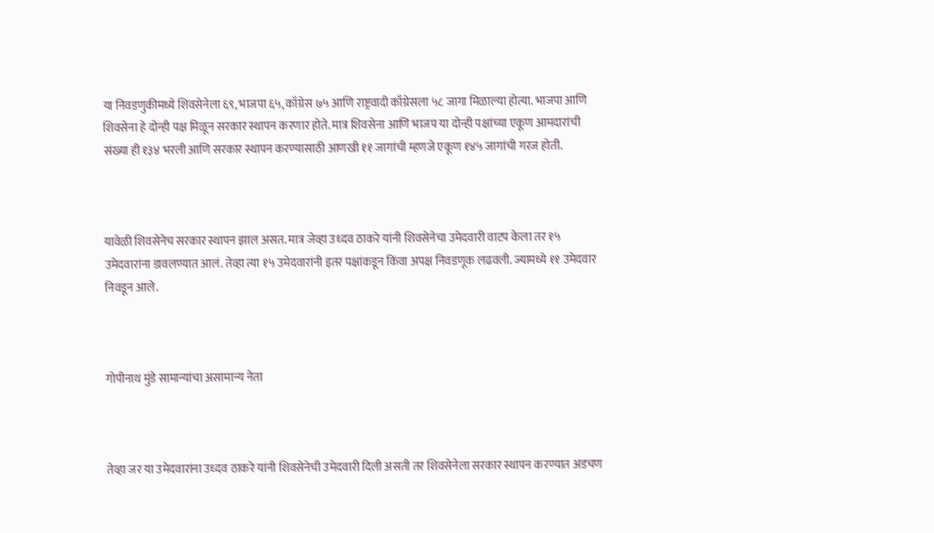या निवडणुकीमध्ये शिवसेनेला ६९, भाजपा ६५, काँग्रेस ७५ आणि राष्ट्रवादी काँग्रेसला ५८ जागा मिळाल्या होत्या. भाजपा आणि शिवसेना हे दोन्ही पक्ष मिळून सरकार स्थापन करणार होते. मात्र शिवसेना आणि भाजप या दोन्ही पक्षांच्या एकूण आमदारांची संख्या ही १३४ भरली आणि सरकार स्थापन करण्यासाठी आणखी ११ जागांची म्हणजे एकूण १४५ जागांची गरज होती.



यावेळी शिवसेनेच सरकार स्थापन झाल असत. मात्र जेव्हा उध्दव ठाकरे यांनी शिवसेनेचा उमेदवारी वाटप केला तर १५ उमेदवारांना डावलण्यात आलं. तेव्हा त्या १५ उमेदवारांनी इतर पक्षांकडून किंवा अपक्ष निवडणूक लढवली. ज्यामध्ये ११ उमेदवार निवडून आले.



गोपीनाथ मुंडे सामान्यांचा असामान्य नेता



तेव्हा जर या उमेदवारांना उध्दव ठाकरे यांनी शिवसेनेची उमेदवारी दिली असती तर शिवसेनेला सरकार स्थापन करण्यात अडचण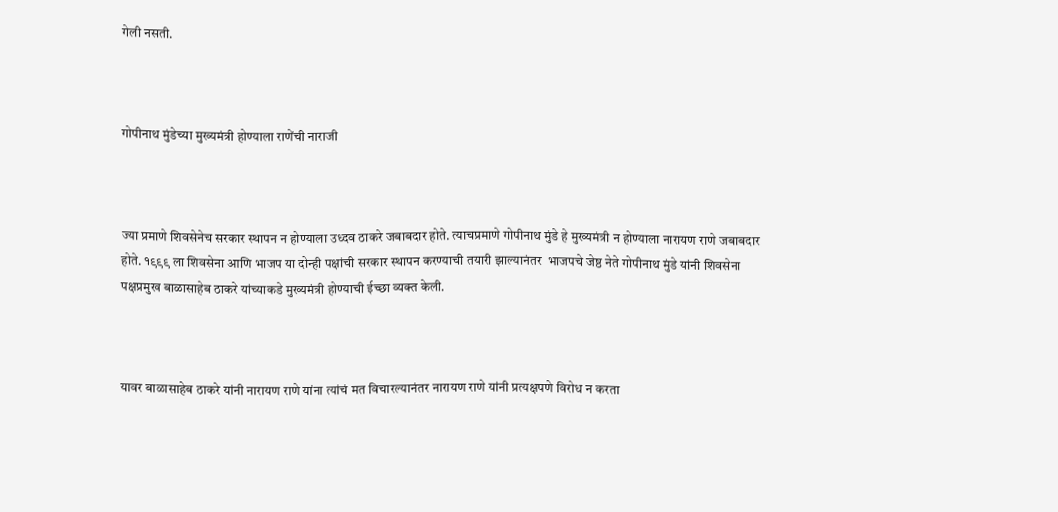गेली नसती.



गोपीनाथ मुंडेच्या मुख्यमंत्री होण्याला राणेंची नाराजी



ज्या प्रमाणे शिवसेनेच सरकार स्थापन न होण्याला उध्दव ठाकरे जबाबदार होते. त्याचप्रमाणे गोपीनाथ मुंडे हे मुख्यमंत्री न होण्याला नारायण राणे जबाबदार होते. १९९९ ला शिवसेना आणि भाजप या दोन्ही पक्षांची सरकार स्थापन करण्याची तयारी झाल्यानंतर  भाजपचे जेष्ठ नेते गोपीनाथ मुंडे यांनी शिवसेना पक्षप्रमुख बाळासाहेब ठाकरे यांच्याकडे मुख्यमंत्री होण्याची ईच्छा व्यक्त केली.



यावर बाळासाहेब ठाकरे यांनी नारायण राणे यांना त्यांचं मत विचारल्यानंतर नारायण राणे यांनी प्रत्यक्षपणे विरोध न करता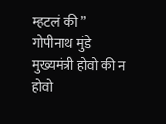म्हटलं की ” गोपीनाथ मुंडे मुख्यमंत्री होवो की न होवो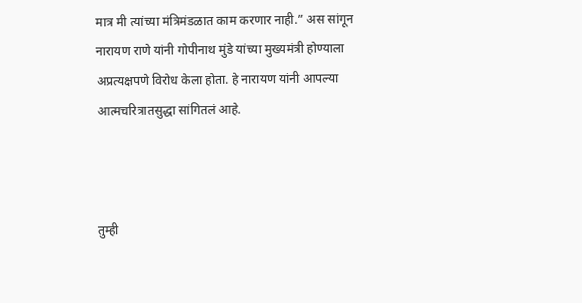मात्र मी त्यांच्या मंत्रिमंडळात काम करणार नाही.” अस सांगून नारायण राणे यांनी गोपीनाथ मुंडे यांच्या मुख्यमंत्री होण्याला अप्रत्यक्षपणे विरोध केला होता. हे नारायण यांनी आपल्या आत्मचरित्रातसुद्धा सांगितलं आहे.



तुम्ही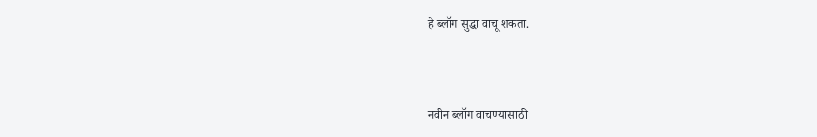हे ब्लॉग सुद्धा वाचू शकता.



नवीन ब्लॉग वाचण्यासाठी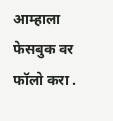आम्हाला फेसबुक वर फॉलो करा .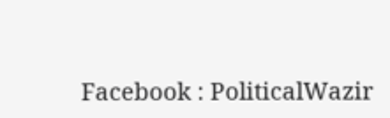Facebook : PoliticalWazir